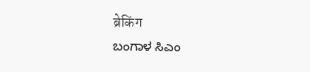ब्रेकिंग
ಬಂಗಾಳ ಸಿಎಂ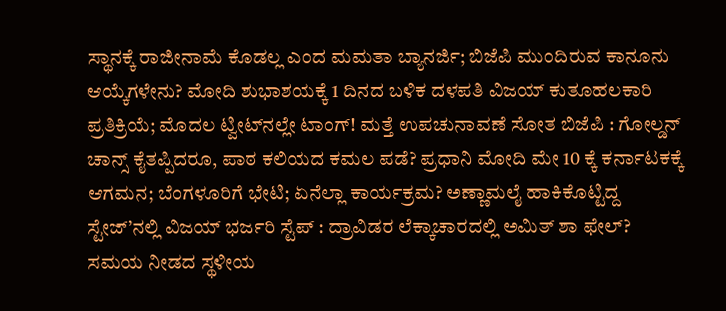ಸ್ಥಾನಕ್ಕೆ ರಾಜೀನಾಮೆ ಕೊಡಲ್ಲ ಎಂದ ಮಮತಾ ಬ್ಯಾನರ್ಜಿ; ಬಿಜೆಪಿ ಮುಂದಿರುವ ಕಾನೂನು ಆಯ್ಕೆಗಳೇನು? ಮೋದಿ ಶುಭಾಶಯಕ್ಕೆ 1 ದಿನದ ಬಳಿಕ ದಳಪತಿ ವಿಜಯ್ ಕುತೂಹಲಕಾರಿ ಪ್ರತಿಕ್ರಿಯೆ; ಮೊದಲ ಟ್ವೀಟ್‌ನಲ್ಲೇ ಟಾಂಗ್‌! ಮತ್ತೆ ಉಪಚುನಾವಣೆ ಸೋತ ಬಿಜೆಪಿ : ಗೋಲ್ಡನ್ ಚಾನ್ಸ್ ಕೈತಪ್ಪಿದರೂ, ಪಾಠ ಕಲಿಯದ ಕಮಲ ಪಡೆ? ಪ್ರಧಾನಿ ಮೋದಿ ಮೇ 10 ಕ್ಕೆ ಕರ್ನಾಟಕಕ್ಕೆ ಆಗಮನ; ಬೆಂಗಳೂರಿಗೆ ಭೇಟಿ; ಏನೆಲ್ಲಾ ಕಾರ್ಯಕ್ರಮ? ಅಣ್ಣಾಮಲೈ ಹಾಕಿಕೊಟ್ಟಿದ್ದ ಸ್ಟೇಜ್’ನಲ್ಲಿ ವಿಜಯ್ ಭರ್ಜರಿ ಸ್ಟೆಪ್ : ದ್ರಾವಿಡರ ಲೆಕ್ಕಾಚಾರದಲ್ಲಿ ಅಮಿತ್ ಶಾ ಫೇಲ್? ಸಮಯ ನೀಡದ ಸ್ಥಳೀಯ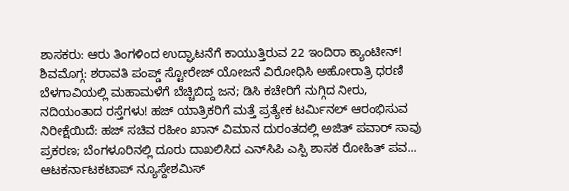ಶಾಸಕರು: ಆರು ತಿಂಗಳಿಂದ ಉದ್ಘಾಟನೆಗೆ ಕಾಯುತ್ತಿರುವ 22 ಇಂದಿರಾ ಕ್ಯಾಂಟೀನ್! ಶಿವಮೊಗ್ಗ: ಶರಾವತಿ ಪಂಪ್ಡ್ ಸ್ಟೋರೇಜ್ ಯೋಜನೆ ವಿರೋಧಿಸಿ ಅಹೋರಾತ್ರಿ ಧರಣಿ ಬೆಳಗಾವಿಯಲ್ಲಿ ಮಹಾಮಳೆಗೆ ಬೆಚ್ಚಿಬಿದ್ದ ಜನ; ಡಿಸಿ ಕಚೇರಿಗೆ ನುಗ್ಗಿದ ನೀರು, ನದಿಯಂತಾದ ರಸ್ತೆಗಳು! ಹಜ್ ಯಾತ್ರಿಕರಿಗೆ ಮತ್ತೆ ಪ್ರತ್ಯೇಕ ಟರ್ಮಿನಲ್ ಆರಂಭಿಸುವ ನಿರೀಕ್ಷೆಯಿದೆ: ಹಜ್ ಸಚಿವ ರಹೀಂ ಖಾನ್ ವಿಮಾನ ದುರಂತದಲ್ಲಿ ಅಜಿತ್ ಪವಾರ್ ಸಾವು ಪ್ರಕರಣ; ಬೆಂಗಳೂರಿನಲ್ಲಿ ದೂರು ದಾಖಲಿಸಿದ ಎನ್‌ಸಿಪಿ ಎಸ್ಪಿ ಶಾಸಕ ರೋಹಿತ್ ಪವ...
ಆಟಕರ್ನಾಟಕಟಾಪ್ ನ್ಯೂಸ್ದೇಶಮಿಸ್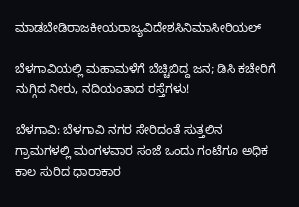ಮಾಡಬೇಡಿರಾಜಕೀಯರಾಜ್ಯವಿದೇಶಸಿನಿಮಾಸೀರಿಯಲ್

ಬೆಳಗಾವಿಯಲ್ಲಿ ಮಹಾಮಳೆಗೆ ಬೆಚ್ಚಿಬಿದ್ದ ಜನ; ಡಿಸಿ ಕಚೇರಿಗೆ ನುಗ್ಗಿದ ನೀರು, ನದಿಯಂತಾದ ರಸ್ತೆಗಳು!

ಬೆಳಗಾವಿ: ಬೆಳಗಾವಿ ನಗರ ಸೇರಿದಂತೆ ಸುತ್ತಲಿನ ಗ್ರಾಮಗಳಲ್ಲಿ ಮಂಗಳವಾರ ಸಂಜೆ ಒಂದು ಗಂಟೆಗೂ ಅಧಿಕ ಕಾಲ ಸುರಿದ ಧಾರಾಕಾರ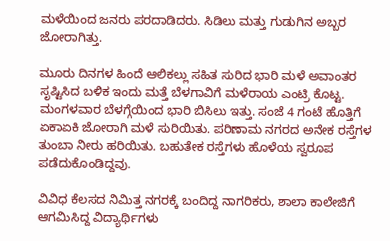ಮಳೆಯಿಂದ ಜನರು ಪರದಾಡಿದರು. ಸಿಡಿಲು ಮತ್ತು ಗುಡುಗಿನ ಅಬ್ಬರ ಜೋರಾಗಿತ್ತು.

ಮೂರು ದಿನಗಳ ಹಿಂದೆ ಆಲಿಕಲ್ಲು ಸಹಿತ ಸುರಿದ ಭಾರಿ ಮಳೆ ಅವಾಂತರ ಸೃಷ್ಟಿಸಿದ ಬಳಿಕ ಇಂದು ಮತ್ತೆ ಬೆಳಗಾವಿಗೆ ಮಳೆರಾಯ ಎಂಟ್ರಿ ಕೊಟ್ಟ. ಮಂಗಳವಾರ ಬೆಳಗ್ಗೆಯಿಂದ ಭಾರಿ ಬಿಸಿಲು ಇತ್ತು. ಸಂಜೆ 4 ಗಂಟೆ ಹೊತ್ತಿಗೆ ಏಕಾಏಕಿ ಜೋರಾಗಿ ಮಳೆ ಸುರಿಯಿತು. ಪರಿಣಾಮ ನಗರದ ಅನೇಕ ರಸ್ತೆಗಳ ತುಂಬಾ ನೀರು ಹರಿಯಿತು. ಬಹುತೇಕ ರಸ್ತೆಗಳು ಹೊಳೆಯ ಸ್ವರೂಪ ಪಡೆದುಕೊಂಡಿದ್ದವು‌.

ವಿವಿಧ ಕೆಲಸದ ನಿಮಿತ್ತ ನಗರಕ್ಕೆ ಬಂದಿದ್ದ ನಾಗರಿಕರು, ಶಾಲಾ ಕಾಲೇಜಿಗೆ ಆಗಮಿಸಿದ್ದ ವಿದ್ಯಾರ್ಥಿಗಳು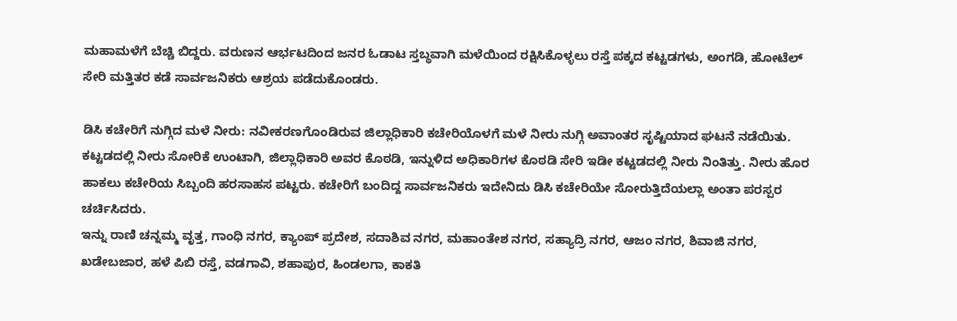ಮಹಾಮಳೆಗೆ ಬೆಚ್ಚಿ ಬಿದ್ದರು. ವರುಣನ ಆರ್ಭಟದಿಂದ ಜನರ ಓಡಾಟ ಸ್ತಬ್ಧವಾಗಿ ಮಳೆಯಿಂದ ರಕ್ಷಿಸಿಕೊಳ್ಳಲು ರಸ್ತೆ ಪಕ್ಕದ ಕಟ್ಟಡಗಳು, ಅಂಗಡಿ, ಹೋಟೆಲ್ ಸೇರಿ ಮತ್ತಿತರ ಕಡೆ ಸಾರ್ವಜನಿಕರು ಆಶ್ರಯ‌ ಪಡೆದುಕೊಂಡರು.

ಡಿಸಿ ಕಚೇರಿಗೆ ನುಗ್ಗಿದ ಮಳೆ ನೀರು: ನವೀಕರಣಗೊಂಡಿರುವ ಜಿಲ್ಲಾಧಿಕಾರಿ ಕಚೇರಿಯೊಳಗೆ ಮಳೆ ನೀರು ನುಗ್ಗಿ ಅವಾಂತರ ಸೃಷ್ಟಿಯಾದ ಘಟನೆ ನಡೆಯಿತು. ಕಟ್ಟಡದಲ್ಲಿ ನೀರು ಸೋರಿಕೆ ಉಂಟಾಗಿ, ಜಿಲ್ಲಾಧಿಕಾರಿ ಅವರ ಕೊಠಡಿ, ಇನ್ನುಳಿದ ಅಧಿಕಾರಿಗಳ ಕೊಠಡಿ ಸೇರಿ ಇಡೀ ಕಟ್ಟಡದಲ್ಲಿ ನೀರು ನಿಂತಿತ್ತು‌‌. ನೀರು ಹೊರ ಹಾಕಲು ಕಚೇರಿಯ ಸಿಬ್ಬಂದಿ ಹರಸಾಹಸ ಪಟ್ಟರು‌. ಕಚೇರಿಗೆ ಬಂದಿದ್ದ ಸಾರ್ವಜನಿಕರು ಇದೇನಿದು ಡಿಸಿ ಕಚೇರಿಯೇ ಸೋರುತ್ತಿದೆಯಲ್ಲಾ ಅಂತಾ ಪರಸ್ಪರ ಚರ್ಚಿಸಿದರು.
ಇನ್ನು ರಾಣಿ ಚನ್ನಮ್ಮ ವೃತ್ತ, ಗಾಂಧಿ ನಗರ, ಕ್ಯಾಂಪ್ ಪ್ರದೇಶ, ಸದಾಶಿವ ನಗರ, ಮಹಾಂತೇಶ ನಗರ, ಸಹ್ಯಾದ್ರಿ ನಗರ, ಆಜಂ ನಗರ, ಶಿವಾಜಿ ನಗರ, ಖಡೇಬಜಾರ, ಹಳೆ ಪಿಬಿ ರಸ್ತೆ, ವಡಗಾವಿ, ಶಹಾಪುರ, ಹಿಂಡಲಗಾ, ಕಾಕತಿ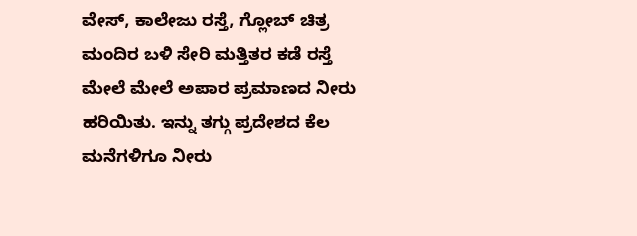ವೇಸ್, ಕಾಲೇಜು ರಸ್ತೆ, ಗ್ಲೋಬ್ ಚಿತ್ರ ಮಂದಿರ ಬಳಿ ಸೇರಿ ಮತ್ತಿತರ ಕಡೆ ರಸ್ತೆ ಮೇಲೆ ಮೇಲೆ ಅಪಾರ ಪ್ರಮಾಣದ ನೀರು ಹರಿಯಿತು. ಇನ್ನು ತಗ್ಗು ಪ್ರದೇಶದ ಕೆಲ ಮನೆಗಳಿಗೂ ನೀರು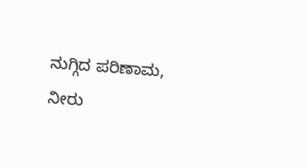ನುಗ್ಗಿದ ಪರಿಣಾಮ, ನೀರು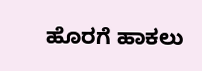ಹೊರಗೆ ಹಾಕಲು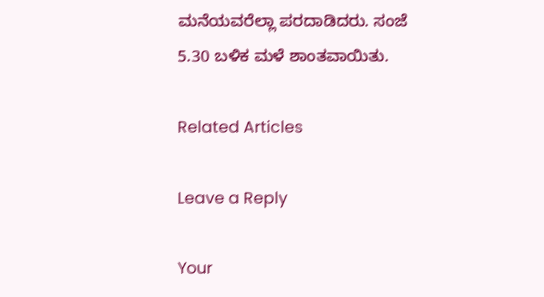ಮನೆಯವರೆಲ್ಲಾ ಪರದಾಡಿದರು. ಸಂಜೆ 5.30 ಬಳಿಕ ಮಳೆ ಶಾಂತವಾಯಿತು.

Related Articles

Leave a Reply

Your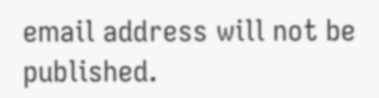email address will not be published.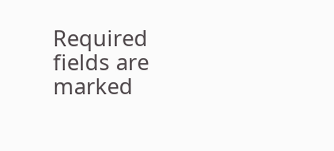Required fields are marked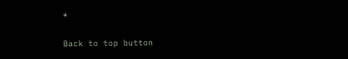*

Back to top button